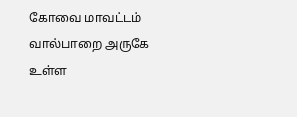கோவை மாவட்டம் வால்பாறை அருகே உள்ள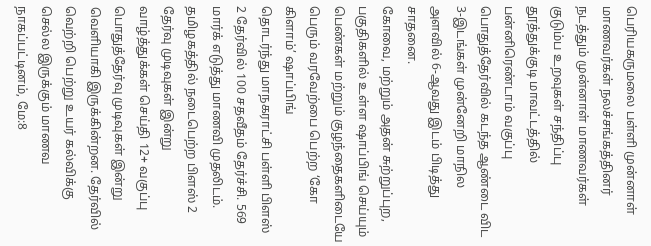பெரியகருமலை பள்ளி முன்னாள் மாணவர்கள் நலச்சங்கத்தினர் நடத்தும் முன்னாள் மாணவர்கள் குடும்ப உறவுகள் சந்திப்பு
தூத்துக்குடி மாவட்டத்தில் பன்னிரெண்டாம் வகுப்பு பொதுத்தேர்வில் கடந்த ஆண்டை விட 3-இடங்கள் முன்னேறி மாநில அளவில் 6-ஆவது இடம் பிடித்து சாதனை.
கோவை, மற்றும் அதன் சுற்றுப்புற, பகுதிகளில் உள்ள ஷாப்பிங் செய்யும் பெண்கள் மற்றும் குழந்தைகளிடையே பெரும் வரவேற்பை பெற்ற ‘கோ கிளாம்’ ஷாப்பிங்
தொடர்ந்து மாநகராட்சி பள்ளி பிளஸ் 2 தேர்வில் 100 சதவீதம் தேர்ச்சி. 569 மார்க் எடுத்து மாணவி முதலிடம். தமிழகத்தில் நடைபெற்ற பிளஸ் 2 தேர்வு முடிவுகள் இன்று
வாழ்த்துக்கள் செய்தி 12+ வகுப்பு பொதுத்தேர்வு முடிவுகள் இன்று வெளியாகி இருக்கின்றன. தேர்வில் வெற்றி பெற்று உயர் கல்விக்கு செல்ல இருக்கும் மாணவ
நாகப்பட்டினம், மே:8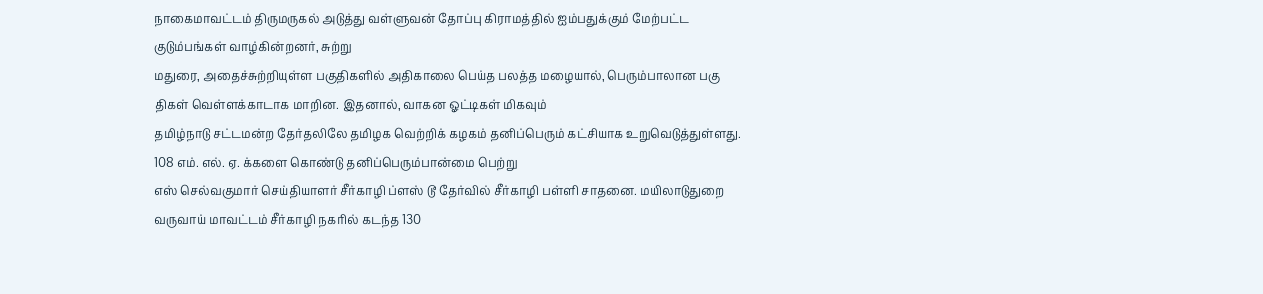நாகைமாவட்டம் திருமருகல் அடுத்து வள்ளுவன் தோப்பு கிராமத்தில் ஐம்பதுக்கும் மேற்பட்ட குடும்பங்கள் வாழ்கின்றனர், சுற்று
மதுரை, அதைச்சுற்றியுள்ள பகுதிகளில் அதிகாலை பெய்த பலத்த மழையால், பெரும்பாலான பகு திகள் வெள்ளக்காடாக மாறின. இதனால், வாகன ஓட்டிகள் மிகவும்
தமிழ்நாடு சட்டமன்ற தேர்தலிலே தமிழக வெற்றிக் கழகம் தனிப்பெரும் கட்சியாக உறுவெடுத்துள்ளது. 108 எம். எல். ஏ. க்களை கொண்டு தனிப்பெரும்பான்மை பெற்று
எஸ் செல்வகுமார் செய்தியாளர் சீர்காழி ப்ளஸ் டூ தேர்வில் சீர்காழி பள்ளி சாதனை. மயிலாடுதுறை வருவாய் மாவட்டம் சீர்காழி நகரில் கடந்த 130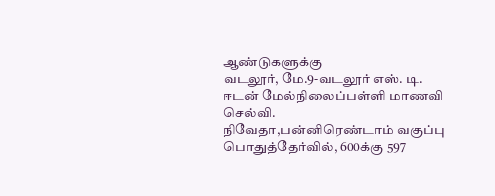ஆண்டுகளுக்கு
வடலூர், மே.9-வடலூர் எஸ். டி. ஈடன் மேல்நிலைப்பள்ளி மாணவி செல்வி. நிவேதா,பன்னிரெண்டாம் வகுப்பு பொதுத்தேர்வில், 600க்கு 597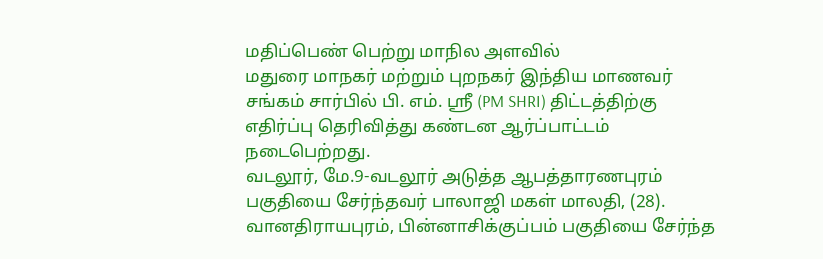மதிப்பெண் பெற்று மாநில அளவில்
மதுரை மாநகர் மற்றும் புறநகர் இந்திய மாணவர் சங்கம் சார்பில் பி. எம். ஸ்ரீ (PM SHRI) திட்டத்திற்கு எதிர்ப்பு தெரிவித்து கண்டன ஆர்ப்பாட்டம் நடைபெற்றது.
வடலூர், மே.9-வடலூர் அடுத்த ஆபத்தாரணபுரம் பகுதியை சேர்ந்தவர் பாலாஜி மகள் மாலதி, (28). வானதிராயபுரம், பின்னாசிக்குப்பம் பகுதியை சேர்ந்த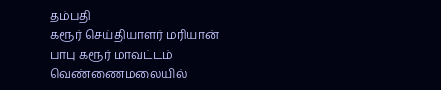தம்பதி
கரூர் செய்தியாளர் மரியான் பாபு கரூர் மாவட்டம் வெண்ணைமலையில்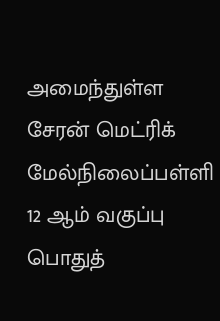அமைந்துள்ள சேரன் மெட்ரிக் மேல்நிலைப்பள்ளி 12 ஆம் வகுப்பு பொதுத்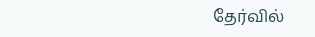தேர்வில்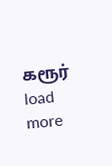கரூர்
load more